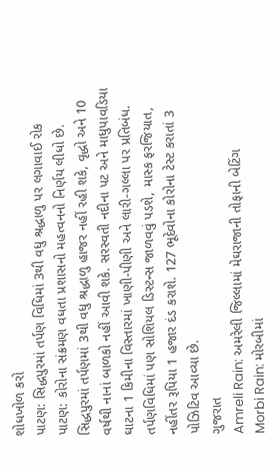શોધખોળ કરો
પાટણ: સિદ્ધપુરમાં તર્પણ વિધિમાં 3થી વધુ શ્રદ્ધાળુ પર લગાવાઈ રોક
પાટણ: કોરોના સંક્રમણ વધતા પ્રશાસનો મહત્વનનો નિર્ણય લીધો છે. સિદ્ધપુરમાં તર્પણમાં 3થી વધુ શ્રદ્ધાળુ હાજર નહીં રહી શકે, વૃદ્ધો અને 10 વર્ષથી નાનાં બાળકો નહીં આવી શકે. સરસ્વતી નદીના પટ અને માધુપાવડિયા ઘાટના 1 કિમીના વિસ્તારમાં ખાણી-પીણી અને લારી-ગલ્લા પર પ્રતિબંધ. તર્પણવિધિમાં પણ સોશિયલ ડિસ્ટન્સ જાળવવું પડશે, માસ્ક ફરજિયાત, નહીંતર રૂપિયા 1 હજાર દંડ કરાશે. 127 ભૂદેવોના કોરોના ટેસ્ટ કરાતાં 3 પોઝિટિવ આવ્યા છે.
ગુજરાત
Amreli Rain: અમરેલી જિલ્લામાં મેઘરાજાની તોફાની બેટિંગ
Morbi Rain: મોરબીમાં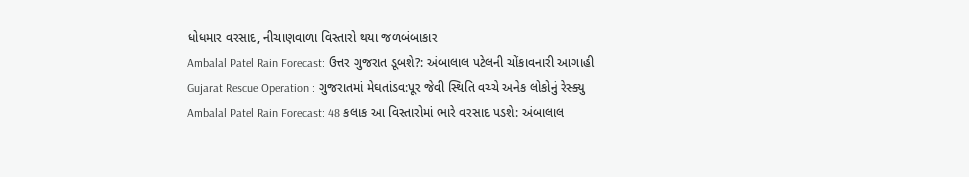ધોધમાર વરસાદ, નીચાણવાળા વિસ્તારો થયા જળબંબાકાર
Ambalal Patel Rain Forecast: ઉત્તર ગુજરાત ડૂબશે?: અંબાલાલ પટેલની ચોંકાવનારી આગાહી
Gujarat Rescue Operation : ગુજરાતમાં મેઘતાંડવ:પૂર જેવી સ્થિતિ વચ્ચે અનેક લોકોનું રેસ્ક્યુ
Ambalal Patel Rain Forecast: 48 કલાક આ વિસ્તારોમાં ભારે વરસાદ પડશે: અંબાલાલ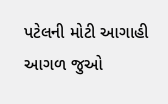પટેલની મોટી આગાહી
આગળ જુઓ